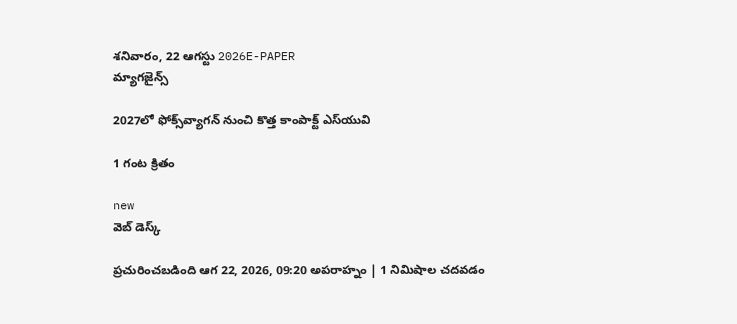శనివారం, 22 ఆగస్టు 2026E-PAPER
మ్యాగజైన్స్

2027లో ఫోక్స్‌వ్యాగన్ నుంచి కొత్త కాంపాక్ట్ ఎస్‌యువి

1 గంట క్రితం

new
వెబ్ డెస్క్

ప్రచురించబడింది ఆగ 22, 2026, 09:20 అపరాహ్నం | 1 నిమిషాల చదవడం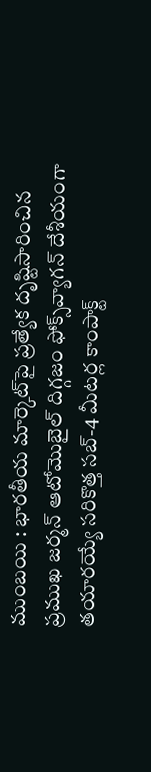ముంబయి : భారతీయ మార్కెట్‌పై ప్రత్యేక దృష్టిసారించిన ప్రముఖ జర్మన్ ఆటోమొబైల్ దిగ్గజం ఫోక్స్‌వ్యాగన్ దేశీయంగా తయారయ్యే సరికొత్త సబ్-4 మీటర్ల కాంపాక్ట్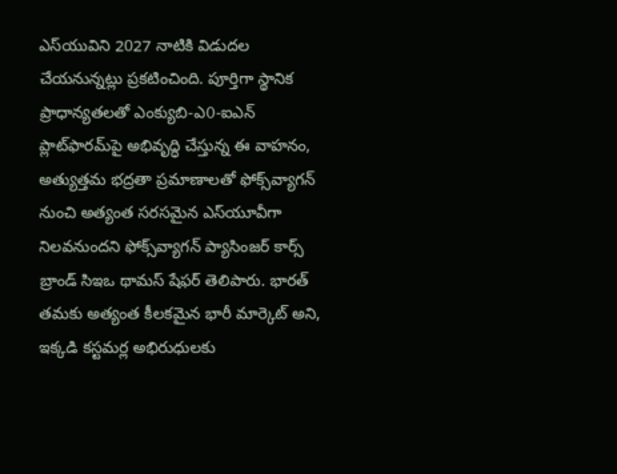ఎస్‌‌యువిని 2027 నాటికి విడుదల చేయనున్నట్లు ప్రకటించింది. పూర్తిగా స్థానిక ప్రాధాన్యతలతో ఎంక్యుబి-ఎ0-ఐఎన్ ప్లాట్‌ఫారమ్‌పై అభివృద్ధి చేస్తున్న ఈ వాహనం, అత్యుత్తమ భద్రతా ప్రమాణాలతో ఫోక్స్‌వ్యాగన్ నుంచి అత్యంత సరసమైన ఎస్‌యూవీగా నిలవనుందని ఫోక్స్‌వ్యాగన్ ప్యాసింజర్ కార్స్ బ్రాండ్ సిఇఒ థామస్ షేఫర్ తెలిపారు. భారత్ తమకు అత్యంత కీలకమైన భారీ మార్కెట్ అని, ఇక్కడి కస్టమర్ల అభిరుధులకు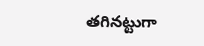తగినట్టుగా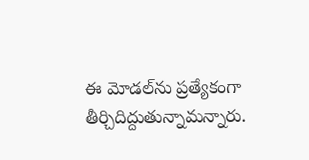ఈ మోడల్‌ను ప్రత్యేకంగా తీర్చిదిద్దుతున్నామన్నారు.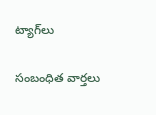ట్యాగ్‌లు

సంబంధిత వార్తలు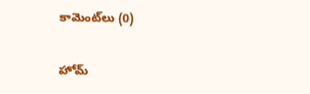కామెంట్‌లు (0)

హోమ్